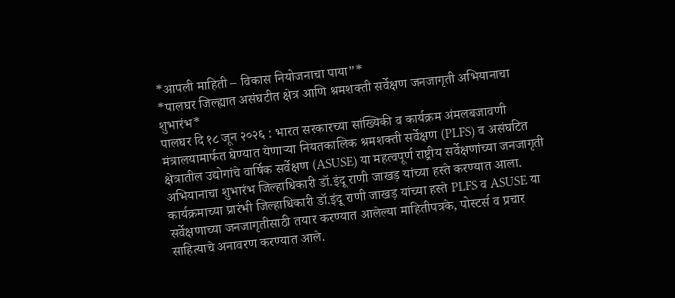*आपली माहिती – विकास नियोजनाचा पाया”*
*पालघर जिल्ह्यात असंघटीत क्षेत्र आणि श्रमशक्ती सर्वेक्षण जनजागृती अभियानाचा शुभारंभ*
पालघर दि १८ जून २०२६ : भारत सरकारच्या सांख्यिकी व कार्यक्रम अंमलबजावणी मंत्रालयामार्फत घेण्यात येणाऱ्या नियतकालिक श्रमशक्ती सर्वेक्षण (PLFS) व असंघटित क्षेत्रातील उद्योगांचे वार्षिक सर्वेक्षण (ASUSE) या महत्वपूर्ण राष्ट्रीय सर्वेक्षणांच्या जनजागृती अभियानाचा शुभारंभ जिल्हाधिकारी डॉ.इंदू राणी जाखड़ यांच्या हस्ते करण्यात आला. कार्यक्रमाच्या प्रारंभी जिल्हाधिकारी डॉ.इंदू राणी जाखड़ यांच्या हस्ते PLFS व ASUSE या सर्वेक्षणाच्या जनजागृतीसाठी तयार करण्यात आलेल्या माहितीपत्रके, पोस्टर्स व प्रचार साहित्याचे अनावरण करण्यात आले.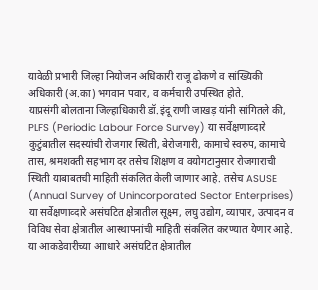यावेळी प्रभारी जिल्हा नियोजन अधिकारी राजू ढोकणे व सांख्यिकी अधिकारी (अ.का) भगवान पवार, व कर्मचारी उपस्थित होते.
याप्रसंगी बोलताना जिल्हाधिकारी डॉ.इंदू राणी जाखड़ यांनी सांगितले की, PLFS (Periodic Labour Force Survey) या सर्वेक्षणाव्दारे कुटुंबातील सदस्यांची रोजगार स्थिती, बेरोजगारी, कामाचे स्वरुप, कामाचे तास, श्रमशक्ती सहभाग दर तसेच शिक्षण व वयोगटानुसार रोजगाराची स्थिती याबाबतची माहिती संकलित केली जाणार आहे. तसेच ASUSE (Annual Survey of Unincorporated Sector Enterprises) या सर्वेक्षणाव्दारे असंघटित क्षेत्रातील सूक्ष्म, लघु उद्योग, व्यापार, उत्पादन व विविध सेवा क्षेत्रातील आस्थापनांची माहिती संकलित करण्यात येणार आहे. या आकडेवारीच्या आाधारे असंघटित क्षेत्रातील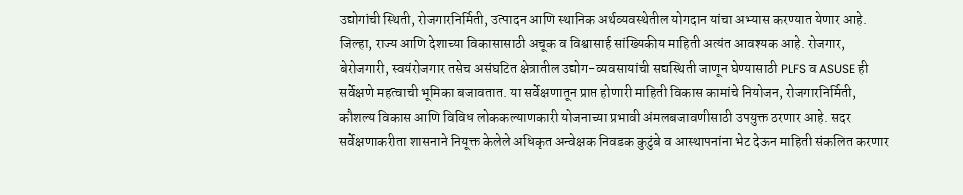उद्योगांची स्थिती, रोजगारनिर्मिती, उत्पादन आणि स्थानिक अर्थव्यवस्थेतील योगदान यांचा अभ्यास करण्यात येणार आहे. जिल्हा, राज्य आणि देशाच्या विकासासाठी अचूक व विश्वासार्ह सांख्यिकीय माहिती अत्यंत आवश्यक आहे. रोजगार, बेरोजगारी, स्वयंरोजगार तसेच असंघटित क्षेत्रातील उद्योग-व्यवसायांची सद्यस्थिती जाणून घेण्यासाठी PLFS व ASUSE ही सर्वेक्षणे महत्वाची भूमिका बजावतात. या सर्वेक्षणातून प्राप्त होणारी माहिती विकास कामांचे नियोजन, रोजगारनिर्मिती, कौशल्य विकास आणि विविध लोककल्याणकारी योजनाच्या प्रभावी अंमलबजावणीसाठी उपयुक्त ठरणार आहे. सदर सर्वेक्षणाकरीता शासनाने नियूक्त केलेले अधिकृत अन्वेक्षक निवडक कुटुंबे व आस्थापनांना भेट देऊन माहिती संकलित करणार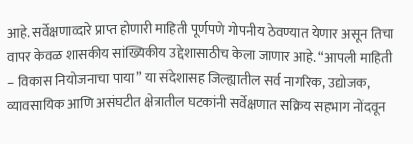आहे. सर्वेक्षणाव्दारे प्राप्त होणारी माहिती पूर्णपणे गोपनीय ठेवण्यात येणार असून तिचा वापर केवळ शासकीय सांख्यिकीय उद्देशासाठीच केला जाणार आहे. “आपली माहिती – विकास नियोजनाचा पाया” या संदेशासह जिल्ह्यातील सर्व नागरिक, उद्योजक, व्यावसायिक आणि असंघटीत क्षेत्रातील घटकांनी सर्वेक्षणात सक्रिय सहभाग नोंदवून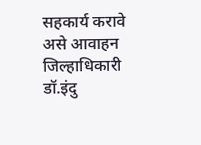सहकार्य करावे असे आवाहन जिल्हाधिकारी डॉ.इंदु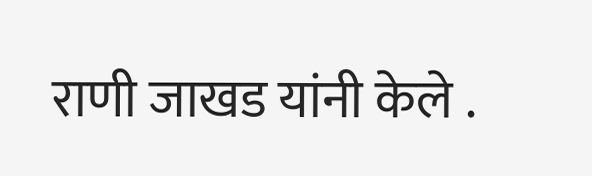राणी जाखड यांनी केले .